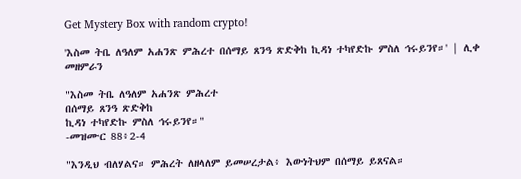Get Mystery Box with random crypto!

'እስመ ትቤ ለዓለም አሐንጽ ምሕረተ በሰማይ ጸንዓ ጽድቅከ ኪዳነ ተካየድኩ ምስለ ኅሩይንየ።' | ሊቀ መዘምራን

"እስመ ትቤ ለዓለም አሐንጽ ምሕረተ
በሰማይ ጸንዓ ጽድቅከ
ኪዳነ ተካየድኩ ምስለ ኅሩይንየ።"
-መዝሙር 88፥2-4

"እንዲህ ብለሃልና። ምሕረት ለዘላለም ይመሠረታል፥ እውነትህም በሰማይ ይጸናል።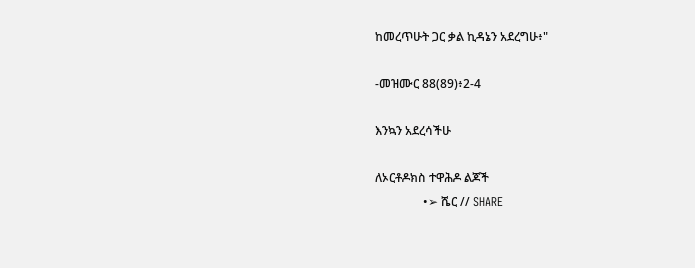ከመረጥሁት ጋር ቃል ኪዳኔን አደረግሁ፥"

-መዝሙር 88(89)፥2-4

እንኳን አደረሳችሁ

ለኦርቶዶክስ ተዋሕዶ ልጆች
                •➢ ሼር // SHARE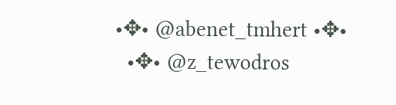•✥• @abenet_tmhert •✥•
  •✥• @z_tewodros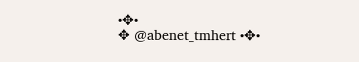•✥•
✥ @abenet_tmhert •✥•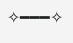✧━━━✧